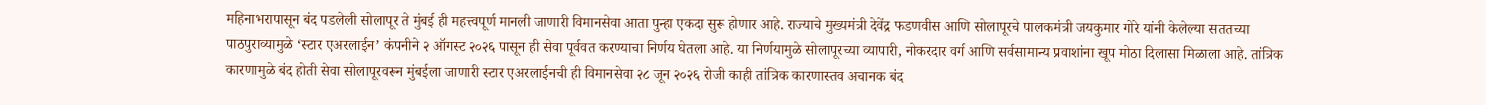महिनाभरापासून बंद पडलेली सोलापूर ते मुंबई ही महत्त्वपूर्ण मानली जाणारी विमानसेवा आता पुन्हा एकदा सुरू होणार आहे. राज्याचे मुख्यमंत्री देवेंद्र फडणवीस आणि सोलापूरचे पालकमंत्री जयकुमार गोरे यांनी केलेल्या सततच्या पाठपुराव्यामुळे ‘स्टार एअरलाईन’ कंपनीने २ ऑगस्ट २०२६ पासून ही सेवा पूर्ववत करण्याचा निर्णय घेतला आहे. या निर्णयामुळे सोलापूरच्या व्यापारी, नोकरदार वर्ग आणि सर्वसामान्य प्रवाशांना खूप मोठा दिलासा मिळाला आहे. तांत्रिक कारणामुळे बंद होती सेवा सोलापूरवरून मुंबईला जाणारी स्टार एअरलाईनची ही विमानसेवा २८ जून २०२६ रोजी काही तांत्रिक कारणास्तव अचानक बंद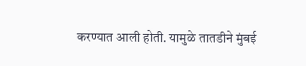करण्यात आली होती. यामुळे तातडीने मुंबई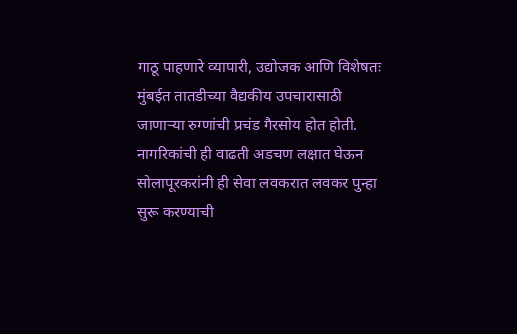गाठू पाहणारे व्यापारी, उद्योजक आणि विशेषतः मुंबईत तातडीच्या वैद्यकीय उपचारासाठी जाणाऱ्या रुग्णांची प्रचंड गैरसोय होत होती. नागरिकांची ही वाढती अडचण लक्षात घेऊन सोलापूरकरांनी ही सेवा लवकरात लवकर पुन्हा सुरू करण्याची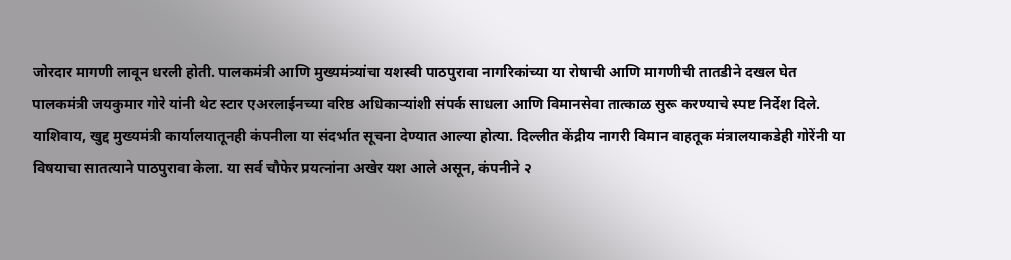जोरदार मागणी लावून धरली होती. पालकमंत्री आणि मुख्यमंत्र्यांचा यशस्वी पाठपुरावा नागरिकांच्या या रोषाची आणि मागणीची तातडीने दखल घेत पालकमंत्री जयकुमार गोरे यांनी थेट स्टार एअरलाईनच्या वरिष्ठ अधिकाऱ्यांशी संपर्क साधला आणि विमानसेवा तात्काळ सुरू करण्याचे स्पष्ट निर्देश दिले. याशिवाय, खुद्द मुख्यमंत्री कार्यालयातूनही कंपनीला या संदर्भात सूचना देण्यात आल्या होत्या. दिल्लीत केंद्रीय नागरी विमान वाहतूक मंत्रालयाकडेही गोरेंनी या विषयाचा सातत्याने पाठपुरावा केला. या सर्व चौफेर प्रयत्नांना अखेर यश आले असून, कंपनीने २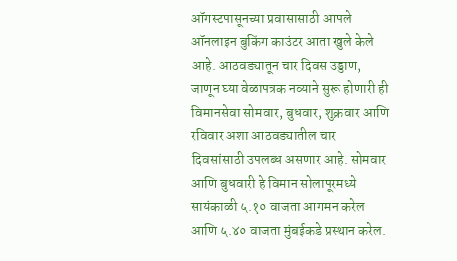ऑगस्टपासूनच्या प्रवासासाठी आपले ऑनलाइन बुकिंग काउंटर आता खुले केले आहे. आठवड्यातून चार दिवस उड्डाण, जाणून घ्या वेळापत्रक नव्याने सुरू होणारी ही विमानसेवा सोमवार, बुधवार, शुक्रवार आणि रविवार अशा आठवड्यातील चार दिवसांसाठी उपलब्ध असणार आहे. सोमवार आणि बुधवारी हे विमान सोलापूरमध्ये सायंकाळी ५.१० वाजता आगमन करेल आणि ५.४० वाजता मुंबईकडे प्रस्थान करेल.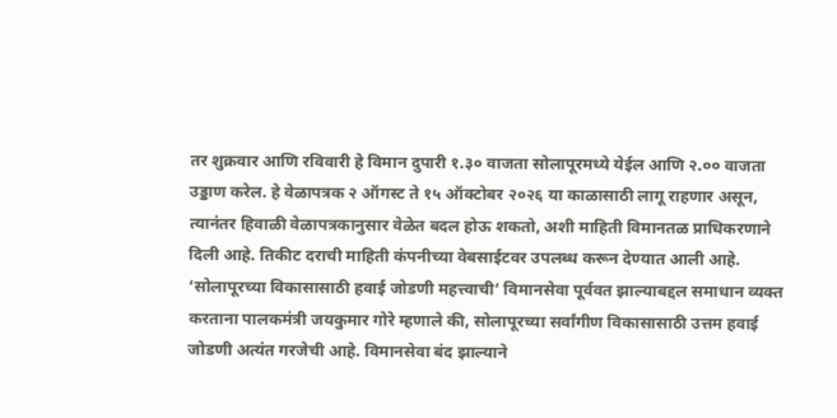तर शुक्रवार आणि रविवारी हे विमान दुपारी १.३० वाजता सोलापूरमध्ये येईल आणि २.०० वाजता उड्डाण करेल. हे वेळापत्रक २ ऑगस्ट ते १५ ऑक्टोबर २०२६ या काळासाठी लागू राहणार असून, त्यानंतर हिवाळी वेळापत्रकानुसार वेळेत बदल होऊ शकतो, अशी माहिती विमानतळ प्राधिकरणाने दिली आहे. तिकीट दराची माहिती कंपनीच्या वेबसाईटवर उपलब्ध करून देण्यात आली आहे. ‘सोलापूरच्या विकासासाठी हवाई जोडणी महत्त्वाची’ विमानसेवा पूर्ववत झाल्याबद्दल समाधान व्यक्त करताना पालकमंत्री जयकुमार गोरे म्हणाले की, सोलापूरच्या सर्वांगीण विकासासाठी उत्तम हवाई जोडणी अत्यंत गरजेची आहे. विमानसेवा बंद झाल्याने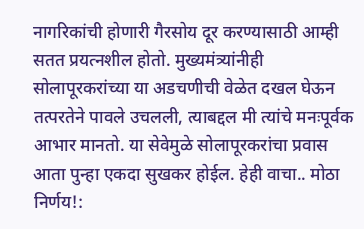नागरिकांची होणारी गैरसोय दूर करण्यासाठी आम्ही सतत प्रयत्नशील होतो. मुख्यमंत्र्यांनीही सोलापूरकरांच्या या अडचणीची वेळेत दखल घेऊन तत्परतेने पावले उचलली, त्याबद्दल मी त्यांचे मनःपूर्वक आभार मानतो. या सेवेमुळे सोलापूरकरांचा प्रवास आता पुन्हा एकदा सुखकर होईल. हेही वाचा.. मोठा निर्णय!: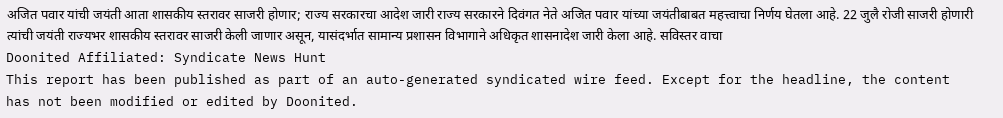अजित पवार यांची जयंती आता शासकीय स्तरावर साजरी होणार; राज्य सरकारचा आदेश जारी राज्य सरकारने दिवंगत नेते अजित पवार यांच्या जयंतीबाबत महत्त्वाचा निर्णय घेतला आहे. 22 जुलै रोजी साजरी होणारी त्यांची जयंती राज्यभर शासकीय स्तरावर साजरी केली जाणार असून, यासंदर्भात सामान्य प्रशासन विभागाने अधिकृत शासनादेश जारी केला आहे. सविस्तर वाचा
Doonited Affiliated: Syndicate News Hunt
This report has been published as part of an auto-generated syndicated wire feed. Except for the headline, the content has not been modified or edited by Doonited.